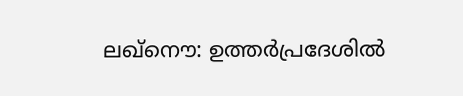ലഖ്നൌ: ഉത്തർപ്രദേശിൽ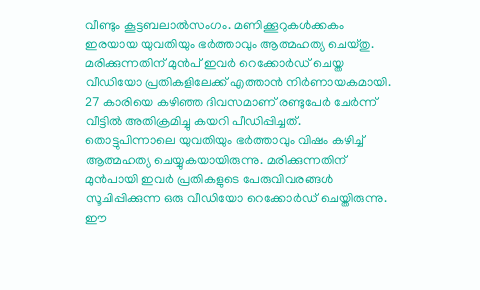വീണ്ടും കൂട്ടബലാൽസംഗം. മണിക്കൂറുകൾക്കകം ഇരയായ യുവതിയും ഭർത്താവും ആത്മഹത്യ ചെയ്തു. മരിക്കുന്നതിന് മുൻപ് ഇവർ റെക്കോർഡ് ചെയ്ത വീഡിയോ പ്രതികളിലേക്ക് എത്താൻ നിർണായകമായി. 27 കാരിയെ കഴിഞ്ഞ ദിവസമാണ് രണ്ടുപേർ ചേർന്ന് വീട്ടിൽ അതിക്രമിച്ചു കയറി പീഡിപ്പിച്ചത്.
തൊട്ടുപിന്നാലെ യുവതിയും ഭർത്താവും വിഷം കഴിച്ച് ആത്മഹത്യ ചെയ്യുകയായിരുന്നു. മരിക്കുന്നതിന് മുൻപായി ഇവർ പ്രതികളുടെ പേരുവിവരങ്ങൾ സൂചിപ്പിക്കുന്ന ഒരു വീഡിയോ റെക്കോർഡ് ചെയ്തിരുന്നു. ഈ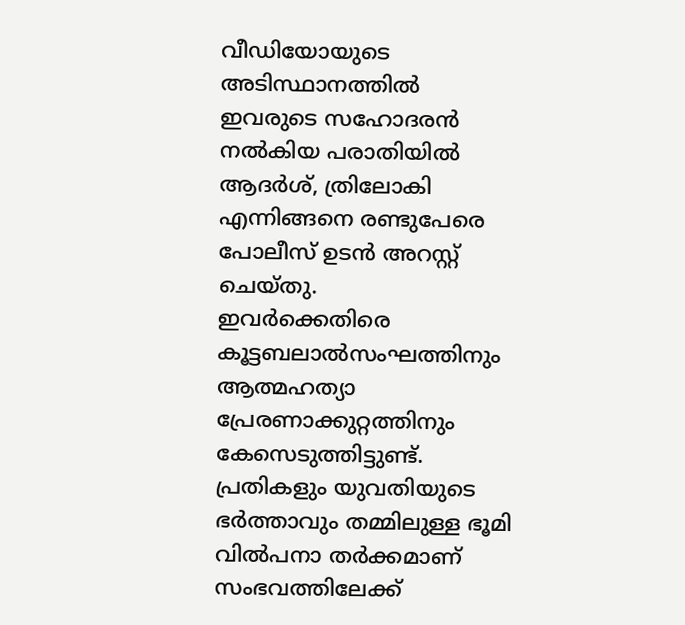വീഡിയോയുടെ അടിസ്ഥാനത്തിൽ ഇവരുടെ സഹോദരൻ നൽകിയ പരാതിയിൽ ആദർശ്, ത്രിലോകി എന്നിങ്ങനെ രണ്ടുപേരെ പോലീസ് ഉടൻ അറസ്റ്റ് ചെയ്തു.
ഇവർക്കെതിരെ കൂട്ടബലാൽസംഘത്തിനും ആത്മഹത്യാ പ്രേരണാക്കുറ്റത്തിനും കേസെടുത്തിട്ടുണ്ട്. പ്രതികളും യുവതിയുടെ ഭർത്താവും തമ്മിലുള്ള ഭൂമി വിൽപനാ തർക്കമാണ് സംഭവത്തിലേക്ക്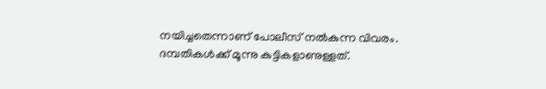നയിച്ചതെന്നാണ് പോലീസ് നൽകുന്ന വിവരം. ദമ്പതികൾക്ക് മൂന്നു കുട്ടികളാണുള്ളത്.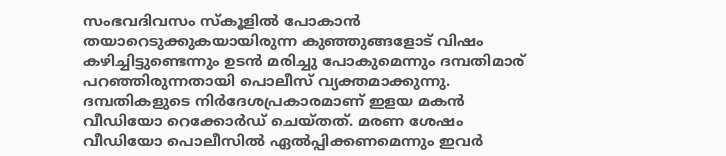സംഭവദിവസം സ്കൂളിൽ പോകാൻ തയാറെടുക്കുകയായിരുന്ന കുഞ്ഞുങ്ങളോട് വിഷം കഴിച്ചിട്ടുണ്ടെന്നും ഉടൻ മരിച്ചു പോകുമെന്നും ദമ്പതിമാര് പറഞ്ഞിരുന്നതായി പൊലീസ് വ്യക്തമാക്കുന്നു.
ദമ്പതികളുടെ നിർദേശപ്രകാരമാണ് ഇളയ മകൻ വീഡിയോ റെക്കോർഡ് ചെയ്തത്. മരണ ശേഷം വീഡിയോ പൊലീസിൽ ഏൽപ്പിക്കണമെന്നും ഇവർ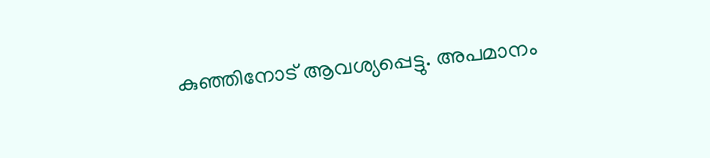കുഞ്ഞിനോട് ആവശ്യപ്പെട്ടു. അപമാനം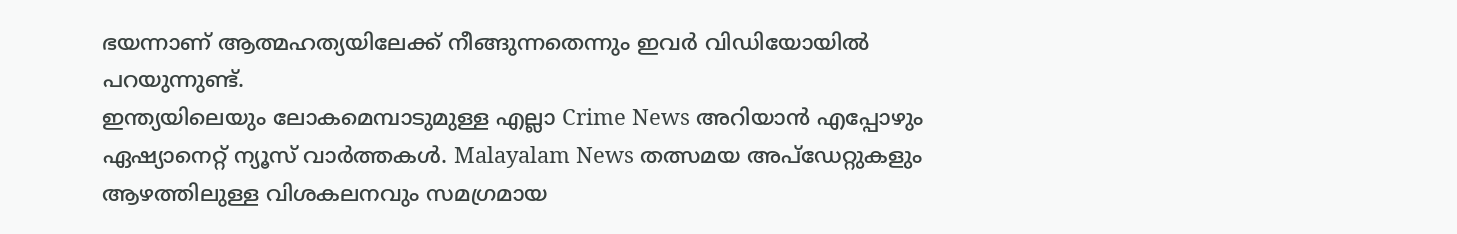ഭയന്നാണ് ആത്മഹത്യയിലേക്ക് നീങ്ങുന്നതെന്നും ഇവർ വിഡിയോയിൽ പറയുന്നുണ്ട്.
ഇന്ത്യയിലെയും ലോകമെമ്പാടുമുള്ള എല്ലാ Crime News അറിയാൻ എപ്പോഴും ഏഷ്യാനെറ്റ് ന്യൂസ് വാർത്തകൾ. Malayalam News തത്സമയ അപ്ഡേറ്റുകളും ആഴത്തിലുള്ള വിശകലനവും സമഗ്രമായ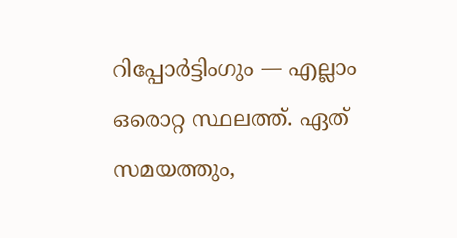റിപ്പോർട്ടിംഗും — എല്ലാം ഒരൊറ്റ സ്ഥലത്ത്. ഏത് സമയത്തും,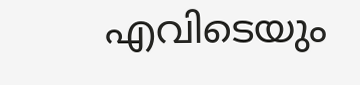എവിടെയും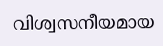വിശ്വസനീയമായ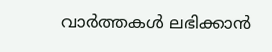വാർത്തകൾ ലഭിക്കാൻ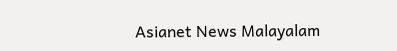Asianet News Malayalam